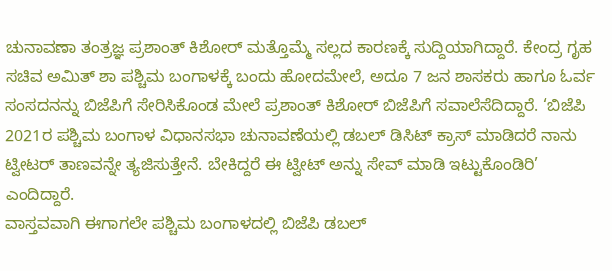ಚುನಾವಣಾ ತಂತ್ರಜ್ಞ ಪ್ರಶಾಂತ್ ಕಿಶೋರ್ ಮತ್ತೊಮ್ಮೆ ಸಲ್ಲದ ಕಾರಣಕ್ಕೆ ಸುದ್ದಿಯಾಗಿದ್ದಾರೆ. ಕೇಂದ್ರ ಗೃಹ ಸಚಿವ ಅಮಿತ್ ಶಾ ಪಶ್ಚಿಮ ಬಂಗಾಳಕ್ಕೆ ಬಂದು ಹೋದಮೇಲೆ, ಅದೂ 7 ಜನ ಶಾಸಕರು ಹಾಗೂ ಓರ್ವ ಸಂಸದನನ್ನು ಬಿಜೆಪಿಗೆ ಸೇರಿಸಿಕೊಂಡ ಮೇಲೆ ಪ್ರಶಾಂತ್ ಕಿಶೋರ್ ಬಿಜೆಪಿಗೆ ಸವಾಲೆಸೆದಿದ್ದಾರೆ. ‘ಬಿಜೆಪಿ 2021ರ ಪಶ್ಚಿಮ ಬಂಗಾಳ ವಿಧಾನಸಭಾ ಚುನಾವಣೆಯಲ್ಲಿ ಡಬಲ್ ಡಿಸಿಟ್ ಕ್ರಾಸ್ ಮಾಡಿದರೆ ನಾನು ಟ್ವೀಟರ್ ತಾಣವನ್ನೇ ತ್ಯಜಿಸುತ್ತೇನೆ. ಬೇಕಿದ್ದರೆ ಈ ಟ್ವೀಟ್ ಅನ್ನು ಸೇವ್ ಮಾಡಿ ಇಟ್ಟುಕೊಂಡಿರಿ’ ಎಂದಿದ್ದಾರೆ.
ವಾಸ್ತವವಾಗಿ ಈಗಾಗಲೇ ಪಶ್ಚಿಮ ಬಂಗಾಳದಲ್ಲಿ ಬಿಜೆಪಿ ಡಬಲ್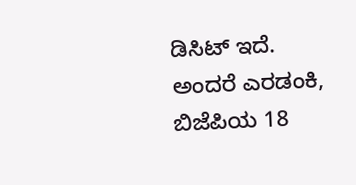ಡಿಸಿಟ್ ಇದೆ. ಅಂದರೆ ಎರಡಂಕಿ, ಬಿಜೆಪಿಯ 18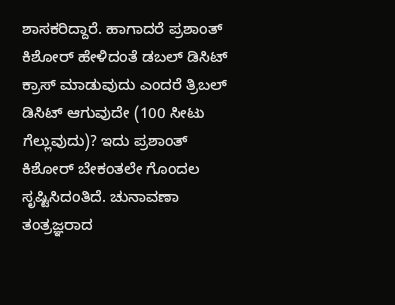ಶಾಸಕರಿದ್ದಾರೆ. ಹಾಗಾದರೆ ಪ್ರಶಾಂತ್ ಕಿಶೋರ್ ಹೇಳಿದಂತೆ ಡಬಲ್ ಡಿಸಿಟ್ ಕ್ರಾಸ್ ಮಾಡುವುದು ಎಂದರೆ ತ್ರಿಬಲ್ ಡಿಸಿಟ್ ಆಗುವುದೇ (100 ಸೀಟು ಗೆಲ್ಲುವುದು)? ಇದು ಪ್ರಶಾಂತ್ ಕಿಶೋರ್ ಬೇಕಂತಲೇ ಗೊಂದಲ ಸೃಷ್ಟಿಸಿದಂತಿದೆ. ಚುನಾವಣಾ ತಂತ್ರಜ್ಞರಾದ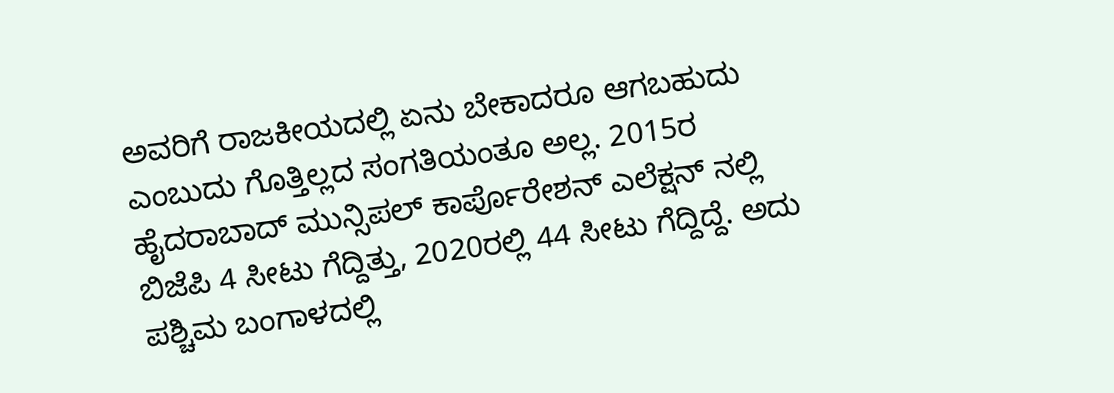ಅವರಿಗೆ ರಾಜಕೀಯದಲ್ಲಿ ಏನು ಬೇಕಾದರೂ ಆಗಬಹುದು ಎಂಬುದು ಗೊತ್ತಿಲ್ಲದ ಸಂಗತಿಯಂತೂ ಅಲ್ಲ. 2015ರ ಹೈದರಾಬಾದ್ ಮುನ್ಸಿಪಲ್ ಕಾರ್ಪೊರೇಶನ್ ಎಲೆಕ್ಷನ್ ನಲ್ಲಿ ಬಿಜೆಪಿ 4 ಸೀಟು ಗೆದ್ದಿತ್ತು, 2020ರಲ್ಲಿ 44 ಸೀಟು ಗೆದ್ದಿದ್ದೆ. ಅದು ಪಶ್ಚಿಮ ಬಂಗಾಳದಲ್ಲಿ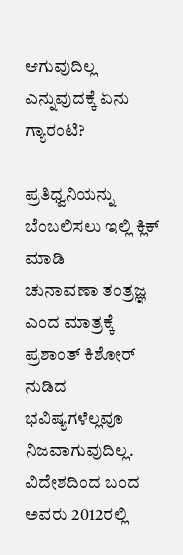ಆಗುವುದಿಲ್ಲ ಎನ್ನುವುದಕ್ಕೆ ಏನು ಗ್ಯಾರಂಟಿ?

ಪ್ರತಿಧ್ವನಿಯನ್ನು ಬೆಂಬಲಿಸಲು ಇಲ್ಲಿ ಕ್ಲಿಕ್ ಮಾಡಿ
ಚುನಾವಣಾ ತಂತ್ರಜ್ಞ ಎಂದ ಮಾತ್ರಕ್ಕೆ ಪ್ರಶಾಂತ್ ಕಿಶೋರ್ ನುಡಿದ ಭವಿಷ್ಯಗಳೆಲ್ಲವೂ ನಿಜವಾಗುವುದಿಲ್ಲ. ವಿದೇಶದಿಂದ ಬಂದ ಅವರು 2012ರಲ್ಲಿ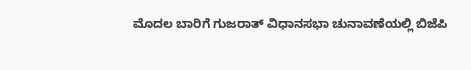ಮೊದಲ ಬಾರಿಗೆ ಗುಜರಾತ್ ವಿಧಾನಸಭಾ ಚುನಾವಣೆಯಲ್ಲಿ ಬಿಜೆಪಿ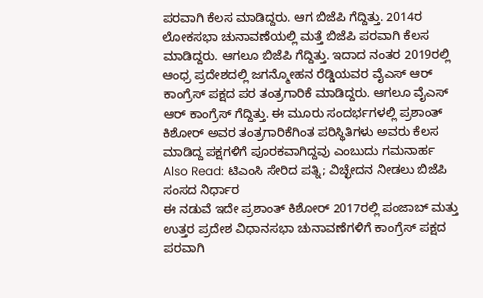ಪರವಾಗಿ ಕೆಲಸ ಮಾಡಿದ್ದರು. ಆಗ ಬಿಜೆಪಿ ಗೆದ್ದಿತ್ತು. 2014ರ ಲೋಕಸಭಾ ಚುನಾವಣೆಯಲ್ಲಿ ಮತ್ತೆ ಬಿಜೆಪಿ ಪರವಾಗಿ ಕೆಲಸ ಮಾಡಿದ್ದರು. ಆಗಲೂ ಬಿಜೆಪಿ ಗೆದ್ದಿತ್ತು. ಇದಾದ ನಂತರ 2019ರಲ್ಲಿ ಆಂಧ್ರ ಪ್ರದೇಶದಲ್ಲಿ ಜಗನ್ಮೋಹನ ರೆಡ್ಡಿಯವರ ವೈಎಸ್ ಆರ್ ಕಾಂಗ್ರೆಸ್ ಪಕ್ಷದ ಪರ ತಂತ್ರಗಾರಿಕೆ ಮಾಡಿದ್ದರು. ಆಗಲೂ ವೈಎಸ್ ಆರ್ ಕಾಂಗ್ರೆಸ್ ಗೆದ್ದಿತ್ತು. ಈ ಮೂರು ಸಂದರ್ಭಗಳಲ್ಲಿ ಪ್ರಶಾಂತ್ ಕಿಶೋರ್ ಅವರ ತಂತ್ರಗಾರಿಕೆಗಿಂತ ಪರಿಸ್ಥಿತಿಗಳು ಅವರು ಕೆಲಸ ಮಾಡಿದ್ದ ಪಕ್ಷಗಳಿಗೆ ಪೂರಕವಾಗಿದ್ದವು ಎಂಬುದು ಗಮನಾರ್ಹ
Also Read: ಟಿಎಂಸಿ ಸೇರಿದ ಪತ್ನಿ; ವಿಚ್ಛೇದನ ನೀಡಲು ಬಿಜೆಪಿ ಸಂಸದ ನಿರ್ಧಾರ
ಈ ನಡುವೆ ಇದೇ ಪ್ರಶಾಂತ್ ಕಿಶೋರ್ 2017ರಲ್ಲಿ ಪಂಜಾಬ್ ಮತ್ತು ಉತ್ತರ ಪ್ರದೇಶ ವಿಧಾನಸಭಾ ಚುನಾವಣೆಗಳಿಗೆ ಕಾಂಗ್ರೆಸ್ ಪಕ್ಷದ ಪರವಾಗಿ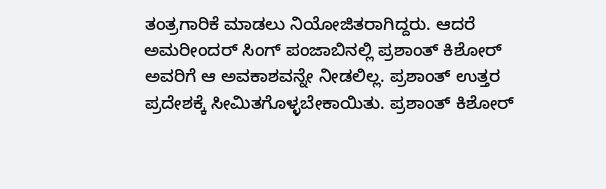ತಂತ್ರಗಾರಿಕೆ ಮಾಡಲು ನಿಯೋಜಿತರಾಗಿದ್ದರು. ಆದರೆ ಅಮರೀಂದರ್ ಸಿಂಗ್ ಪಂಜಾಬಿನಲ್ಲಿ ಪ್ರಶಾಂತ್ ಕಿಶೋರ್ ಅವರಿಗೆ ಆ ಅವಕಾಶವನ್ನೇ ನೀಡಲಿಲ್ಲ. ಪ್ರಶಾಂತ್ ಉತ್ತರ ಪ್ರದೇಶಕ್ಕೆ ಸೀಮಿತಗೊಳ್ಳಬೇಕಾಯಿತು. ಪ್ರಶಾಂತ್ ಕಿಶೋರ್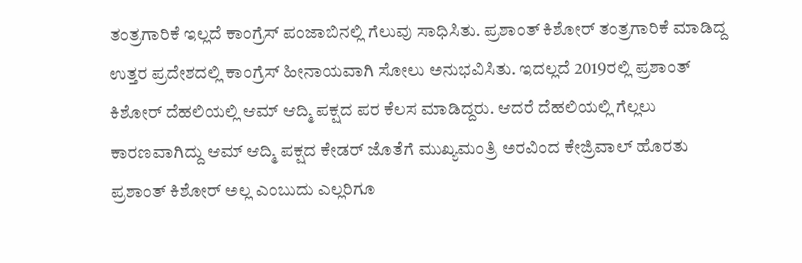ತಂತ್ರಗಾರಿಕೆ ಇಲ್ಲದೆ ಕಾಂಗ್ರೆಸ್ ಪಂಜಾಬಿನಲ್ಲಿ ಗೆಲುವು ಸಾಧಿಸಿತು. ಪ್ರಶಾಂತ್ ಕಿಶೋರ್ ತಂತ್ರಗಾರಿಕೆ ಮಾಡಿದ್ದ ಉತ್ತರ ಪ್ರದೇಶದಲ್ಲಿ ಕಾಂಗ್ರೆಸ್ ಹೀನಾಯವಾಗಿ ಸೋಲು ಅನುಭವಿಸಿತು. ಇದಲ್ಲದೆ 2019ರಲ್ಲಿ ಪ್ರಶಾಂತ್ ಕಿಶೋರ್ ದೆಹಲಿಯಲ್ಲಿ ಆಮ್ ಆದ್ಮಿ ಪಕ್ಷದ ಪರ ಕೆಲಸ ಮಾಡಿದ್ದರು. ಆದರೆ ದೆಹಲಿಯಲ್ಲಿ ಗೆಲ್ಲಲು ಕಾರಣವಾಗಿದ್ದು ಆಮ್ ಆದ್ಮಿ ಪಕ್ಷದ ಕೇಡರ್ ಜೊತೆಗೆ ಮುಖ್ಯಮಂತ್ರಿ ಅರವಿಂದ ಕೇಜ್ರಿವಾಲ್ ಹೊರತು ಪ್ರಶಾಂತ್ ಕಿಶೋರ್ ಅಲ್ಲ ಎಂಬುದು ಎಲ್ಲರಿಗೂ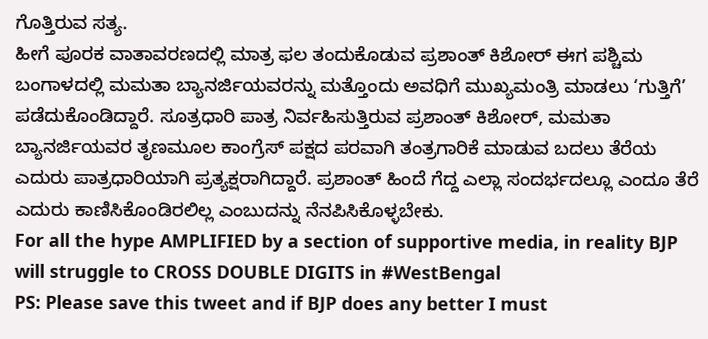ಗೊತ್ತಿರುವ ಸತ್ಯ.
ಹೀಗೆ ಪೂರಕ ವಾತಾವರಣದಲ್ಲಿ ಮಾತ್ರ ಫಲ ತಂದುಕೊಡುವ ಪ್ರಶಾಂತ್ ಕಿಶೋರ್ ಈಗ ಪಶ್ಚಿಮ ಬಂಗಾಳದಲ್ಲಿ ಮಮತಾ ಬ್ಯಾನರ್ಜಿಯವರನ್ನು ಮತ್ತೊಂದು ಅವಧಿಗೆ ಮುಖ್ಯಮಂತ್ರಿ ಮಾಡಲು ‘ಗುತ್ತಿಗೆ’ ಪಡೆದುಕೊಂಡಿದ್ದಾರೆ. ಸೂತ್ರಧಾರಿ ಪಾತ್ರ ನಿರ್ವಹಿಸುತ್ತಿರುವ ಪ್ರಶಾಂತ್ ಕಿಶೋರ್, ಮಮತಾ ಬ್ಯಾನರ್ಜಿಯವರ ತೃಣಮೂಲ ಕಾಂಗ್ರೆಸ್ ಪಕ್ಷದ ಪರವಾಗಿ ತಂತ್ರಗಾರಿಕೆ ಮಾಡುವ ಬದಲು ತೆರೆಯ ಎದುರು ಪಾತ್ರಧಾರಿಯಾಗಿ ಪ್ರತ್ಯಕ್ಷರಾಗಿದ್ದಾರೆ. ಪ್ರಶಾಂತ್ ಹಿಂದೆ ಗೆದ್ದ ಎಲ್ಲಾ ಸಂದರ್ಭದಲ್ಲೂ ಎಂದೂ ತೆರೆ ಎದುರು ಕಾಣಿಸಿಕೊಂಡಿರಲಿಲ್ಲ ಎಂಬುದನ್ನು ನೆನಪಿಸಿಕೊಳ್ಳಬೇಕು.
For all the hype AMPLIFIED by a section of supportive media, in reality BJP will struggle to CROSS DOUBLE DIGITS in #WestBengal
PS: Please save this tweet and if BJP does any better I must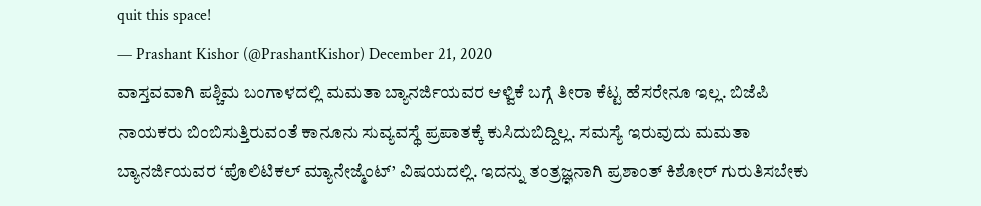quit this space!
— Prashant Kishor (@PrashantKishor) December 21, 2020
ವಾಸ್ತವವಾಗಿ ಪಶ್ಚಿಮ ಬಂಗಾಳದಲ್ಲಿ ಮಮತಾ ಬ್ಯಾನರ್ಜಿಯವರ ಆಳ್ವಿಕೆ ಬಗ್ಗೆ ತೀರಾ ಕೆಟ್ಟ ಹೆಸರೇನೂ ಇಲ್ಲ. ಬಿಜೆಪಿ ನಾಯಕರು ಬಿಂಬಿಸುತ್ತಿರುವಂತೆ ಕಾನೂನು ಸುವ್ಯವಸ್ಥೆ ಪ್ರಪಾತಕ್ಕೆ ಕುಸಿದುಬಿದ್ದಿಲ್ಲ. ಸಮಸ್ಯೆ ಇರುವುದು ಮಮತಾ ಬ್ಯಾನರ್ಜಿಯವರ ‘ಪೊಲಿಟಿಕಲ್ ಮ್ಯಾನೇಜ್ಮೆಂಟ್’ ವಿಷಯದಲ್ಲಿ. ಇದನ್ನು ತಂತ್ರಜ್ಞನಾಗಿ ಪ್ರಶಾಂತ್ ಕಿಶೋರ್ ಗುರುತಿಸಬೇಕು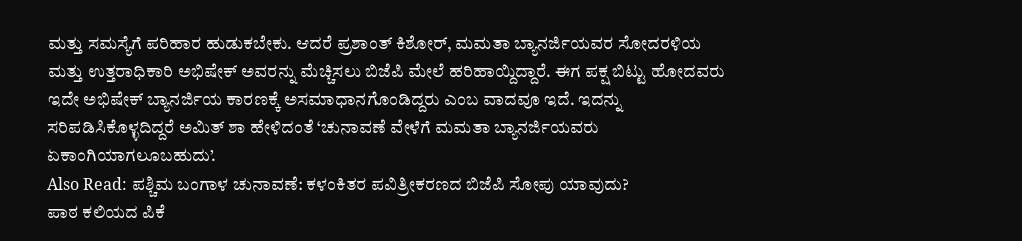ಮತ್ತು ಸಮಸ್ಯೆಗೆ ಪರಿಹಾರ ಹುಡುಕಬೇಕು. ಆದರೆ ಪ್ರಶಾಂತ್ ಕಿಶೋರ್, ಮಮತಾ ಬ್ಯಾನರ್ಜಿಯವರ ಸೋದರಳಿಯ ಮತ್ತು ಉತ್ತರಾಧಿಕಾರಿ ಅಭಿಷೇಕ್ ಅವರನ್ನು ಮೆಚ್ಚಿಸಲು ಬಿಜೆಪಿ ಮೇಲೆ ಹರಿಹಾಯ್ದಿದ್ದಾರೆ. ಈಗ ಪಕ್ಷ ಬಿಟ್ಟು ಹೋದವರು ಇದೇ ಅಭಿಷೇಕ್ ಬ್ಯಾನರ್ಜಿಯ ಕಾರಣಕ್ಕೆ ಅಸಮಾಧಾನಗೊಂಡಿದ್ದರು ಎಂಬ ವಾದವೂ ಇದೆ. ಇದನ್ನು ಸರಿಪಡಿಸಿಕೊಳ್ಳದಿದ್ದರೆ ಅಮಿತ್ ಶಾ ಹೇಳಿದಂತೆ ‘ಚುನಾವಣೆ ವೇಳೆಗೆ ಮಮತಾ ಬ್ಯಾನರ್ಜಿಯವರು ಏಕಾಂಗಿಯಾಗಲೂಬಹುದು’.
Also Read: ಪಶ್ಚಿಮ ಬಂಗಾಳ ಚುನಾವಣೆ: ಕಳಂಕಿತರ ಪವಿತ್ರೀಕರಣದ ಬಿಜೆಪಿ ಸೋಪು ಯಾವುದು?
ಪಾಠ ಕಲಿಯದ ಪಿಕೆ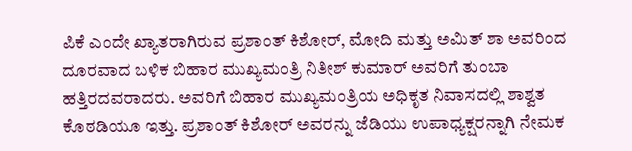ಪಿಕೆ ಎಂದೇ ಖ್ಯಾತರಾಗಿರುವ ಪ್ರಶಾಂತ್ ಕಿಶೋರ್, ಮೋದಿ ಮತ್ತು ಅಮಿತ್ ಶಾ ಅವರಿಂದ ದೂರವಾದ ಬಳಿಕ ಬಿಹಾರ ಮುಖ್ಯಮಂತ್ರಿ ನಿತೀಶ್ ಕುಮಾರ್ ಅವರಿಗೆ ತುಂಬಾ ಹತ್ತಿರದವರಾದರು. ಅವರಿಗೆ ಬಿಹಾರ ಮುಖ್ಯಮಂತ್ರಿಯ ಅಧಿಕೃತ ನಿವಾಸದಲ್ಲಿ ಶಾಶ್ವತ ಕೊಠಡಿಯೂ ಇತ್ತು. ಪ್ರಶಾಂತ್ ಕಿಶೋರ್ ಅವರನ್ನು ಜೆಡಿಯು ಉಪಾಧ್ಯಕ್ಷರನ್ನಾಗಿ ನೇಮಕ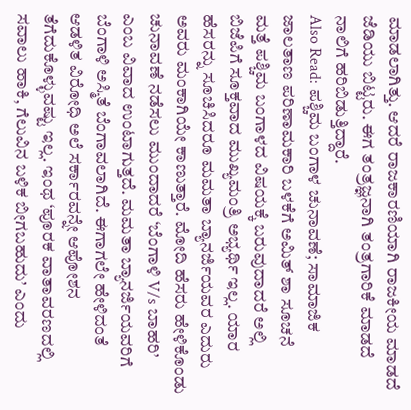ಮಾಡಲಾಗಿತ್ತು. ಆದರೆ ರಾಜಕಾರಣಿಯಾಗಿ ರಾಜಕೀಯ ಮಾಡದೆ ಜೆಡಿಯು ಬಿಟ್ಟರು. ಈಗ ತಂತ್ರಜ್ಞನಾಗಿ ತಂತ್ರಗಾರಿಕೆ ಮಾಡದೆ ನಾಲಿಗೆ ಹರಿಬಿಡುತ್ತಿದ್ದಾರೆ.
Also Read: ಪಶ್ಚಿಮ ಬಂಗಾಳ ಚುನಾವಣೆ; ಸಾಮಾಜಿಕ ಜಾಲತಾಣ ಪರಿಣಾಮಕಾರಿ ಬಳಕೆಗೆ ಅಮಿತ್ ಶಾ ಸೂಚನೆ
ಮತ್ತೆ ಪಶ್ಚಿಮ ಬಂಗಾಳದ ವಿಷಯಕ್ಕೆ ಬರುವುದಾದರೆ ಅಲ್ಲಿ ಬಿಜೆಪಿಗೆ ಸೂಕ್ತವಾದ ಮುಖ್ಯಮಂತ್ರಿ ಅಭ್ಯರ್ಥಿ ಇಲ್ಲ. ಯಾರ ಹೆಸರನ್ನು ಸೂಚಿಸಿದರೂ ಮಮತಾ ಬ್ಯಾನರ್ಜಿಯವರ ಎದುರು ಅವರು ಮಂಕಾಗಿಯೇ ಕಾಣುತ್ತಾರೆ. ಮೋದಿ ಹೆಸರು ಹೇಳಿಕೊಂಡು ಚುನಾವಣೆ ನಡೆಸಲು ಮುಂದಾದರೆ ‘ಬೆಂಗಾಳಿ V/s ಬಾಹರಿ’ ಎಂಬ ವಿವಾದ ಉಂಟಾಗುತ್ತದೆ. ಮಮತಾ ಬ್ಯಾನರ್ಜಿಯವರಿಗೆ ಬೆಂಗಾಳಿ ಅಸ್ಮಿತೆ ಬೆಂಗಾವಲಾಗಿದೆ. ಈಗಾಗಲೇ ಹೇಳಿದಂತೆ ಆಡಳಿತ ವಿರೋಧಿ ಅಲೆ ಸರ್ಕಾರವನ್ನೇ ಆಪೋಶನ ತೆಗೆದುಕೊಳ್ಳುವಷ್ಟು ಇಲ್ಲ. ಇಂಥ ‘ಪೂರಕ ವಾತಾವರಣದಲ್ಲಿ ಸವಾಲು ಹಾಕಿ, ಗೆಲುವಿನ ಬಳಿಕ ಬೀಗಬಹುದು’ ಎಂದು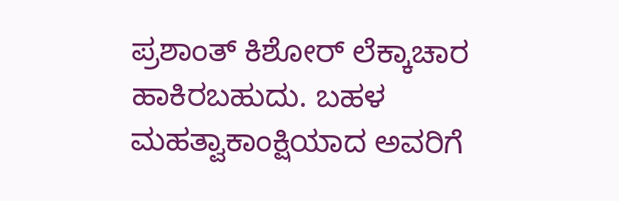ಪ್ರಶಾಂತ್ ಕಿಶೋರ್ ಲೆಕ್ಕಾಚಾರ ಹಾಕಿರಬಹುದು. ಬಹಳ ಮಹತ್ವಾಕಾಂಕ್ಷಿಯಾದ ಅವರಿಗೆ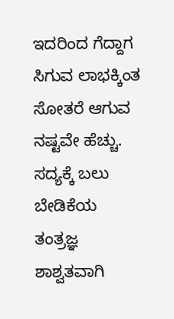ಇದರಿಂದ ಗೆದ್ದಾಗ ಸಿಗುವ ಲಾಭಕ್ಕಿಂತ ಸೋತರೆ ಆಗುವ ನಷ್ಟವೇ ಹೆಚ್ಚು. ಸದ್ಯಕ್ಕೆ ಬಲು ಬೇಡಿಕೆಯ ತಂತ್ರಜ್ಞ ಶಾಶ್ವತವಾಗಿ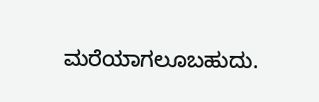ಮರೆಯಾಗಲೂಬಹುದು.